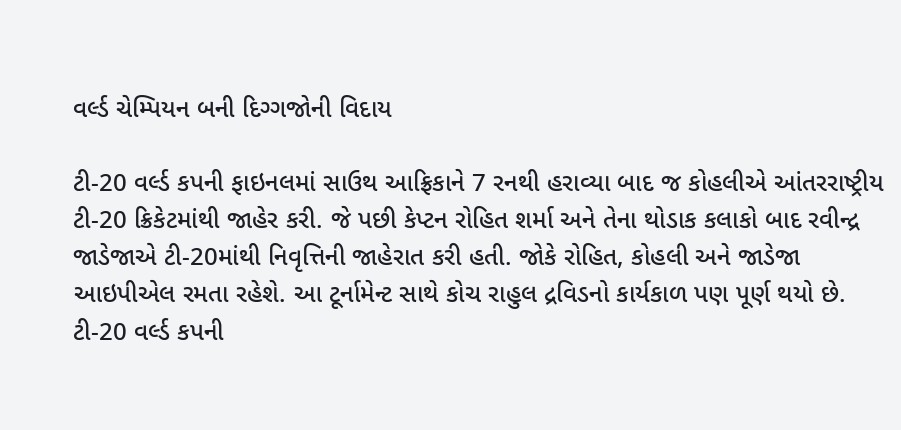વર્લ્ડ ચેમ્પિયન બની દિગ્ગજોની વિદાય

ટી-20 વર્લ્ડ કપની ફાઇનલમાં સાઉથ આફ્રિકાને 7 રનથી હરાવ્યા બાદ જ કોહલીએ આંતરરાષ્ટ્રીય ટી-20 ક્રિકેટમાંથી જાહેર કરી. જે પછી કેપ્ટન રોહિત શર્મા અને તેના થોડાક કલાકો બાદ રવીન્દ્ર જાડેજાએ ટી-20માંથી નિવૃત્તિની જાહેરાત કરી હતી. જોકે રોહિત, કોહલી અને જાડેજા આઇપીએલ રમતા રહેશે. આ ટૂર્નામેન્ટ સાથે કોચ રાહુલ દ્રવિડનો કાર્યકાળ પણ પૂર્ણ થયો છે.
ટી-20 વર્લ્ડ કપની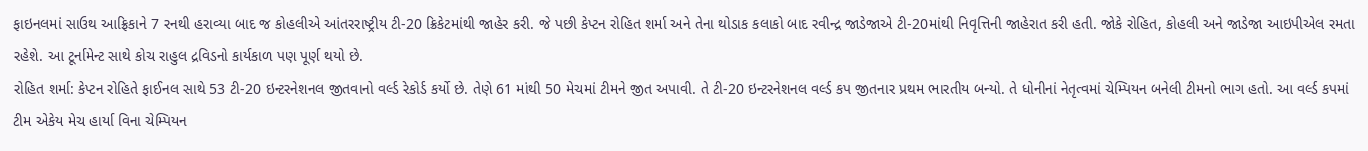ફાઇનલમાં સાઉથ આફ્રિકાને 7 રનથી હરાવ્યા બાદ જ કોહલીએ આંતરરાષ્ટ્રીય ટી-20 ક્રિકેટમાંથી જાહેર કરી. જે પછી કેપ્ટન રોહિત શર્મા અને તેના થોડાક કલાકો બાદ રવીન્દ્ર જાડેજાએ ટી-20માંથી નિવૃત્તિની જાહેરાત કરી હતી. જોકે રોહિત, કોહલી અને જાડેજા આઇપીએલ રમતા રહેશે. આ ટૂર્નામેન્ટ સાથે કોચ રાહુલ દ્રવિડનો કાર્યકાળ પણ પૂર્ણ થયો છે.
રોહિત શર્મા: કેપ્ટન રોહિતે ફાઈનલ સાથે 53 ટી-20 ઇન્ટરનેશનલ જીતવાનો વર્લ્ડ રેકોર્ડ કર્યો છે. તેણે 61 માંથી 50 મેચમાં ટીમને જીત અપાવી. તે ટી-20 ઇન્ટરનેશનલ વર્લ્ડ કપ જીતનાર પ્રથમ ભારતીય બન્યો. તે ધોનીનાં નેતૃત્વમાં ચેમ્પિયન બનેલી ટીમનો ભાગ હતો. આ વર્લ્ડ કપમાં ટીમ એકેય મેચ હાર્યા વિના ચેમ્પિયન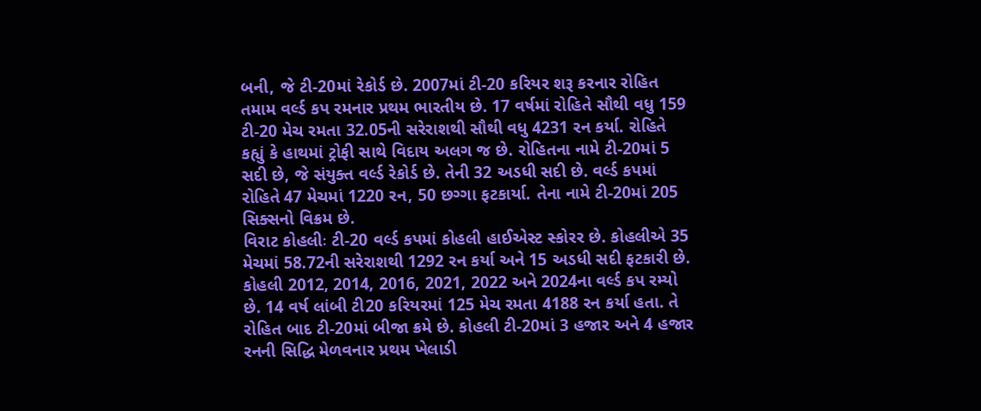બની, જે ટી-20માં રેકોર્ડ છે. 2007માં ટી-20 કરિયર શરૂ કરનાર રોહિત તમામ વર્લ્ડ કપ રમનાર પ્રથમ ભારતીય છે. 17 વર્ષમાં રોહિતે સૌથી વધુ 159 ટી-20 મેચ રમતા 32.05ની સરેરાશથી સૌથી વધુ 4231 રન કર્યા. રોહિતે કહ્યું કે હાથમાં ટ્રોફી સાથે વિદાય અલગ જ છે. રોહિતના નામે ટી-20માં 5 સદી છે, જે સંયુક્ત વર્લ્ડ રેકોર્ડ છે. તેની 32 અડધી સદી છે. વર્લ્ડ કપમાં રોહિતે 47 મેચમાં 1220 રન, 50 છગ્ગા ફટકાર્યા. તેના નામે ટી-20માં 205 સિક્સનો વિક્રમ છે.
વિરાટ કોહલીઃ ટી-20 વર્લ્ડ કપમાં કોહલી હાઈએસ્ટ સ્કોરર છે. કોહલીએ 35 મેચમાં 58.72ની સરેરાશથી 1292 રન કર્યા અને 15 અડધી સદી ફટકારી છે. કોહલી 2012, 2014, 2016, 2021, 2022 અને 2024ના વર્લ્ડ કપ રમ્યો છે. 14 વર્ષ લાંબી ટી20 કરિયરમાં 125 મેચ રમતા 4188 રન કર્યા હતા. તે રોહિત બાદ ટી-20માં બીજા ક્રમે છે. કોહલી ટી-20માં 3 હજાર અને 4 હજાર રનની સિદ્ધિ મેળવનાર પ્રથમ ખેલાડી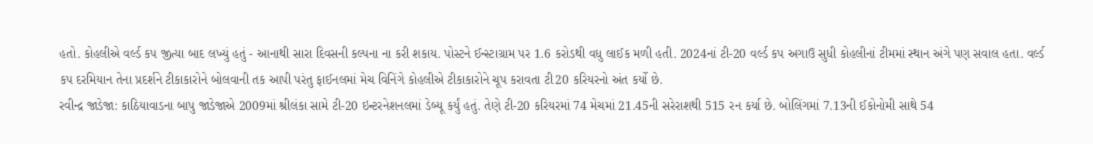હતો. કોહલીએ વર્લ્ડ કપ જીત્યા બાદ લખ્યું હતું - આનાથી સારા દિવસની કલ્પના ના કરી શકાય. પોસ્ટને ઈન્સ્ટાગ્રામ પર 1.6 કરોડથી વધુ લાઈક મળી હતી. 2024નાં ટી-20 વર્લ્ડ કપ અગાઉ સુધી કોહલીનાં ટીમમાં સ્થાન અંગે પણ સવાલ હતા. વર્લ્ડ કપ દરમિયાન તેના પ્રદર્શને ટીકાકારોને બોલવાની તક આપી પરંતુ ફાઈનલમાં મેચ વિનિંગે કોહલીએ ટીકાકારોને ચૂપ કરાવતા ટી20 કરિયરનો અંત કર્યો છે.
રવીન્દ્ર જાડેજા: કાઠિયાવાડના બાપુ જાડેજાએ 2009માં શ્રીલંકા સામે ટી-20 ઇન્ટરનેશનલમાં ડેબ્યૂ કર્યું હતું. તેણે ટી-20 કરિયરમાં 74 મેચમાં 21.45ની સરેરાશથી 515 રન કર્યા છે. બોલિંગમાં 7.13ની ઈકોનોમી સાથે 54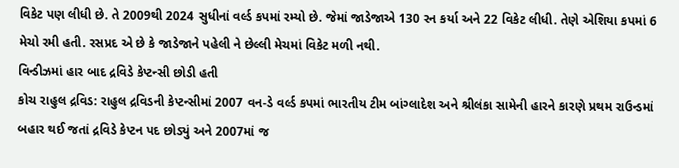વિકેટ પણ લીધી છે. તે 2009થી 2024 સુધીનાં વર્લ્ડ કપમાં રમ્યો છે. જેમાં જાડેજાએ 130 રન કર્યા અને 22 વિકેટ લીધી. તેણે એશિયા કપમાં 6 મેચો રમી હતી. રસપ્રદ એ છે કે જાડેજાને પહેલી ને છેલ્લી મેચમાં વિકેટ મળી નથી.
વિન્ડીઝમાં હાર બાદ દ્રવિડે કેપ્ટન્સી છોડી હતી
કોચ રાહુલ દ્રવિડ: રાહુલ દ્રવિડની કેપ્ટન્સીમાં 2007 વન-ડે વર્લ્ડ કપમાં ભારતીય ટીમ બાંગ્લાદેશ અને શ્રીલંકા સામેની હારને કારણે પ્રથમ રાઉન્ડમાં બહાર થઈ જતાં દ્રવિડે કેપ્ટન પદ છોડ્યું અને 2007માં જ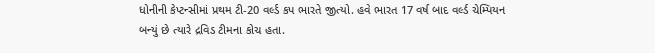ધોનીની કેપ્ટન્સીમાં પ્રથમ ટી-20 વર્લ્ડ કપ ભારતે જીત્યો. હવે ભારત 17 વર્ષ બાદ વર્લ્ડ ચેમ્પિયન બન્યું છે ત્યારે દ્રવિડ ટીમના કોચ હતા.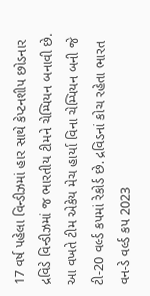17 વર્ષ પહેલા વિન્ડીઝમાં હાર સાથે કેપ્ટનશીપ છોડનાર દ્રવિડે વિન્ડીઝમાં જ ભારતીય ટીમને ચેમ્પિયન બનાવી છે. આ વખતે ટીમ એકેય મેચ હાર્યા વિના ચેમ્પિયન બની જે ટી-20 વર્લ્ડ કપમાં રેકોર્ડ છે. દ્રવિડનાં કોચ રહેતા ભારત વન-ડે વર્લ્ડ કપ 2023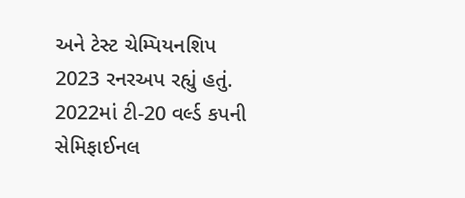અને ટેસ્ટ ચેમ્પિયનશિપ 2023 રનરઅપ રહ્યું હતું. 2022માં ટી-20 વર્લ્ડ કપની સેમિફાઈનલ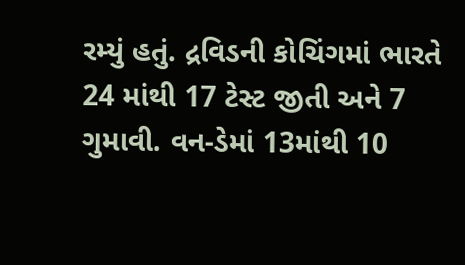રમ્યું હતું. દ્રવિડની કોચિંગમાં ભારતે 24 માંથી 17 ટેસ્ટ જીતી અને 7 ગુમાવી. વન-ડેમાં 13માંથી 10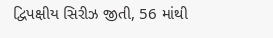દ્વિપક્ષીય સિરીઝ જીતી, 56 માંથી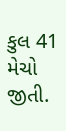કુલ 41 મેચો જીતી.